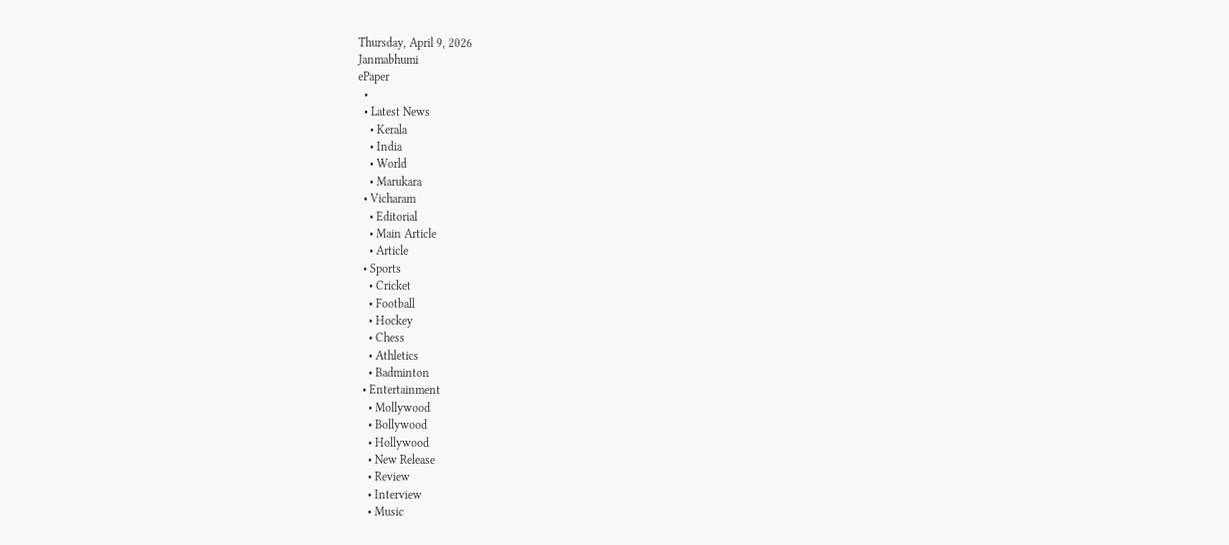Thursday, April 9, 2026
Janmabhumi
ePaper
  •
  • Latest News
    • Kerala
    • India
    • World
    • Marukara
  • Vicharam
    • Editorial
    • Main Article
    • Article
  • Sports
    • Cricket
    • Football
    • Hockey
    • Chess
    • Athletics
    • Badminton
  • Entertainment
    • Mollywood
    • Bollywood
    • Hollywood
    • New Release
    • Review
    • Interview
    • Music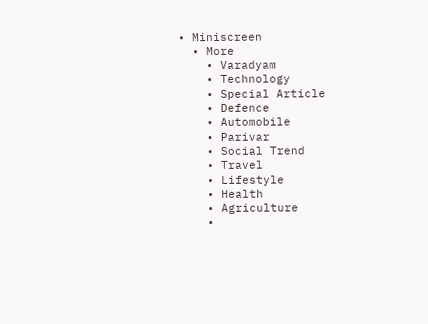• Miniscreen
  • More
    • Varadyam
    • Technology
    • Special Article
    • Defence
    • Automobile
    • Parivar
    • Social Trend
    • Travel
    • Lifestyle
    • Health
    • Agriculture
    •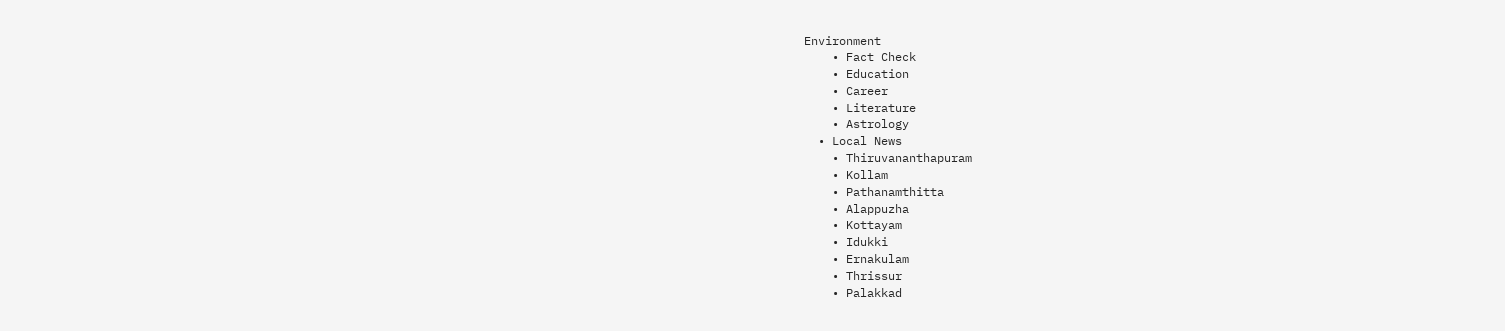Environment
    • Fact Check
    • Education
    • Career
    • Literature
    • Astrology
  • Local News
    • Thiruvananthapuram
    • Kollam
    • Pathanamthitta
    • Alappuzha
    • Kottayam
    • Idukki
    • Ernakulam
    • Thrissur
    • Palakkad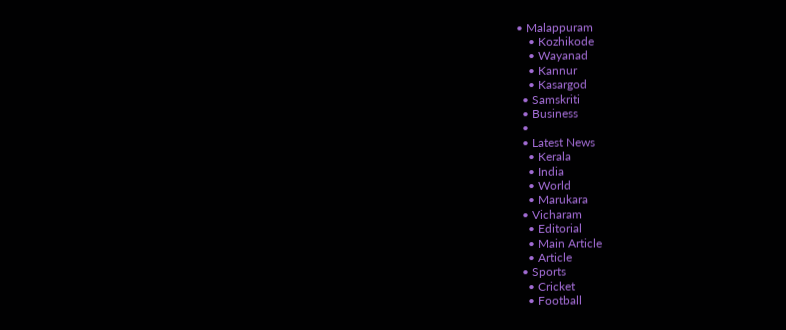• Malappuram
    • Kozhikode
    • Wayanad
    • Kannur
    • Kasargod
  • Samskriti
  • Business
  •
  • Latest News
    • Kerala
    • India
    • World
    • Marukara
  • Vicharam
    • Editorial
    • Main Article
    • Article
  • Sports
    • Cricket
    • Football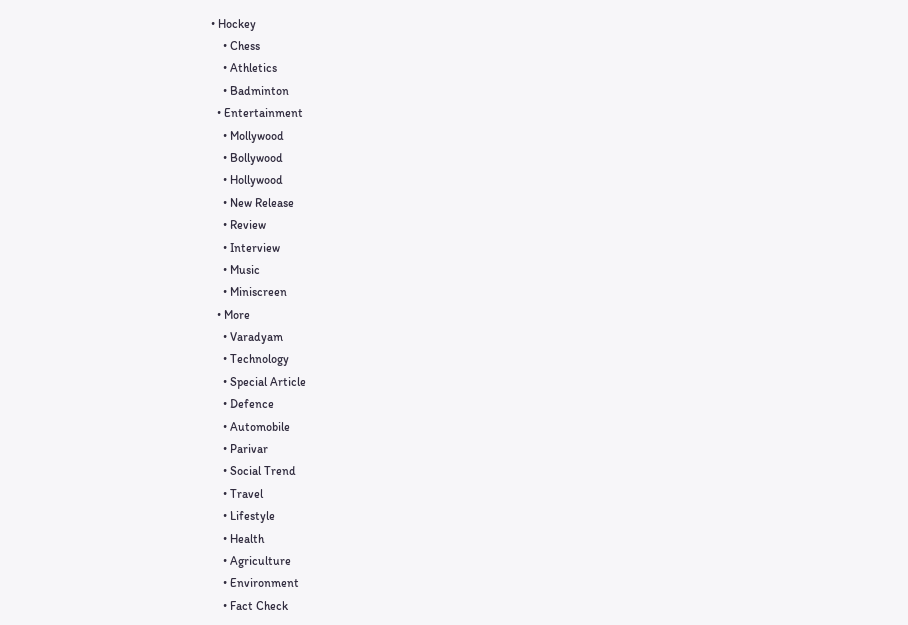• Hockey
    • Chess
    • Athletics
    • Badminton
  • Entertainment
    • Mollywood
    • Bollywood
    • Hollywood
    • New Release
    • Review
    • Interview
    • Music
    • Miniscreen
  • More
    • Varadyam
    • Technology
    • Special Article
    • Defence
    • Automobile
    • Parivar
    • Social Trend
    • Travel
    • Lifestyle
    • Health
    • Agriculture
    • Environment
    • Fact Check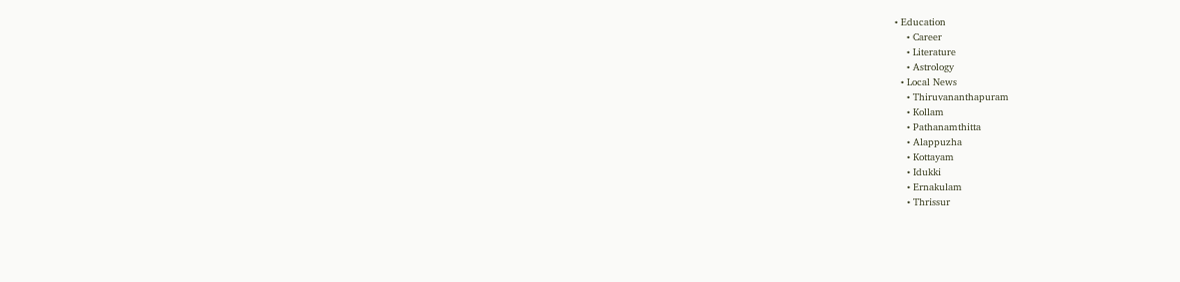• Education
    • Career
    • Literature
    • Astrology
  • Local News
    • Thiruvananthapuram
    • Kollam
    • Pathanamthitta
    • Alappuzha
    • Kottayam
    • Idukki
    • Ernakulam
    • Thrissur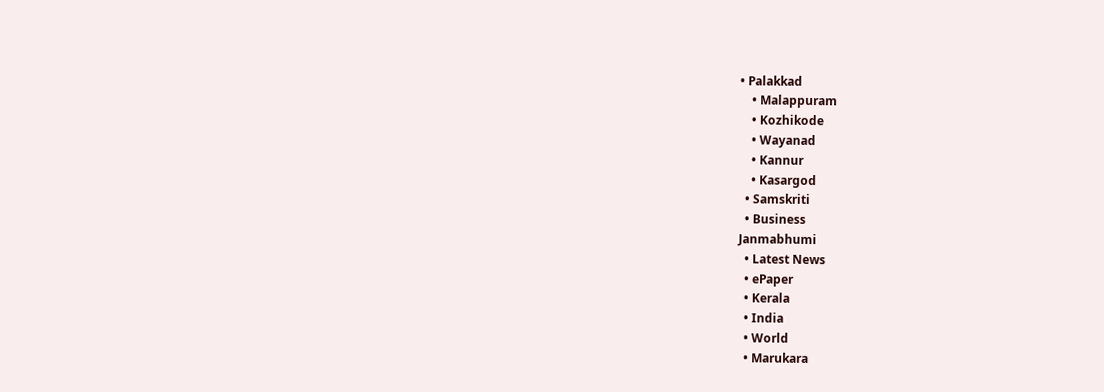• Palakkad
    • Malappuram
    • Kozhikode
    • Wayanad
    • Kannur
    • Kasargod
  • Samskriti
  • Business
Janmabhumi
  • Latest News
  • ePaper
  • Kerala
  • India
  • World
  • Marukara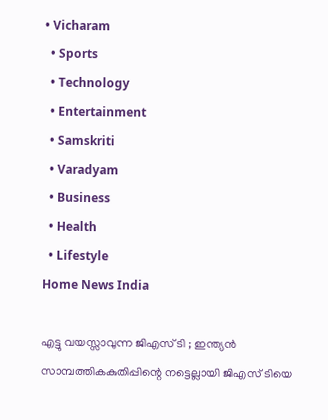• Vicharam
  • Sports
  • Technology
  • Entertainment
  • Samskriti
  • Varadyam
  • Business
  • Health
  • Lifestyle
Home News India

എട്ടു വയസ്സാവുന്ന ജിഎസ് ടി ; ഇന്ത്യന്‍ സാമ്പത്തികകുതിപ്പിന്റെ നട്ടെല്ലായി ജിഎസ് ടിയെ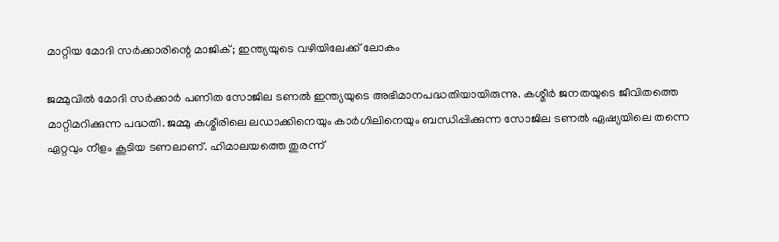മാറ്റിയ മോദി സര്‍ക്കാരിന്റെ മാജിക്; ഇന്ത്യയുടെ വഴിയിലേക്ക് ലോകം

ജമ്മുവില്‍ മോദി സര്‍ക്കാര്‍ പണിത സോജില ടണല്‍ ഇന്ത്യയുടെ അഭിമാനപദ്ധതിയായിരുന്നു. കശ്മീര്‍ ജനതയുടെ ജീവിതത്തെ മാറ്റിമറിക്കുന്ന പദ്ധതി. ജമ്മു കശ്മീരിലെ ലഡാക്കിനെയും കാര്‍ഗിലിനെയും ബന്ധിപ്പിക്കുന്ന സോജില ടണല്‍ ഏഷ്യയിലെ തന്നെ ഏറ്റവും നീളം കൂടിയ ടണലാണ്. ഹിമാലയത്തെ തുരന്ന്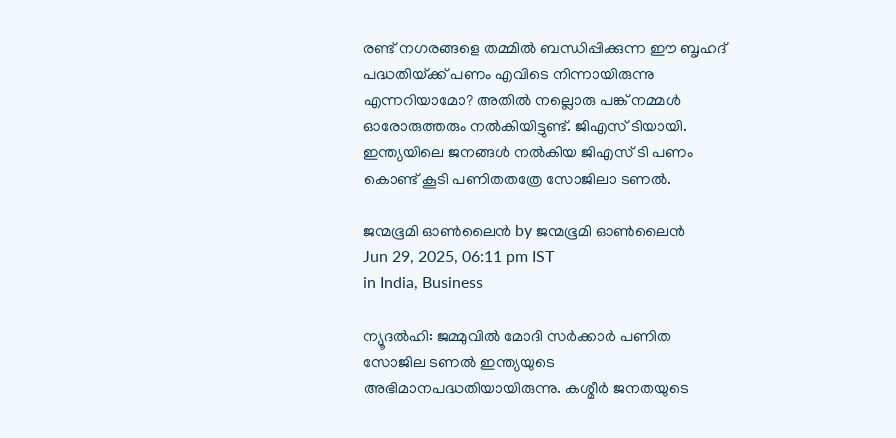രണ്ട് നഗരങ്ങളെ തമ്മില്‍ ബന്ധിപ്പിക്കുന്ന ഈ ബൃഹദ് പദ്ധതിയ്‌ക്ക് പണം എവിടെ നിന്നായിരുന്നു എന്നറിയാമോ? അതില്‍ നല്ലൊരു പങ്ക് നമ്മള്‍ ഓരോരുത്തരും നല്‍കിയിട്ടുണ്ട്. ജിഎസ് ടിയായി. ഇന്ത്യയിലെ ജനങ്ങള്‍ നല്‍കിയ ജിഎസ് ടി പണം കൊണ്ട് കൂടി പണിതതത്രേ സോജിലാ ടണല്‍.

ജന്മഭൂമി ഓണ്‍ലൈന്‍ by ജന്മഭൂമി ഓണ്‍ലൈന്‍
Jun 29, 2025, 06:11 pm IST
in India, Business

ന്യൂദല്‍ഹി: ജമ്മുവില്‍ മോദി സര്‍ക്കാര്‍ പണിത സോജില ടണല്‍ ഇന്ത്യയുടെ അഭിമാനപദ്ധതിയായിരുന്നു. കശ്മീര്‍ ജനതയുടെ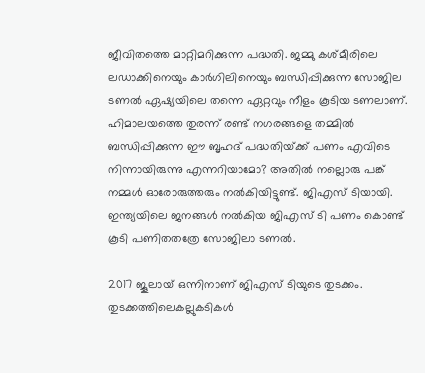ജീവിതത്തെ മാറ്റിമറിക്കുന്ന പദ്ധതി. ജമ്മു കശ്മീരിലെ ലഡാക്കിനെയും കാര്‍ഗിലിനെയും ബന്ധിപ്പിക്കുന്ന സോജില ടണല്‍ ഏഷ്യയിലെ തന്നെ ഏറ്റവും നീളം കൂടിയ ടണലാണ്. ഹിമാലയത്തെ തുരന്ന് രണ്ട് നഗരങ്ങളെ തമ്മില്‍ ബന്ധിപ്പിക്കുന്ന ഈ ബൃഹദ് പദ്ധതിയ്‌ക്ക് പണം എവിടെ നിന്നായിരുന്നു എന്നറിയാമോ? അതില്‍ നല്ലൊരു പങ്ക് നമ്മള്‍ ഓരോരുത്തരും നല്‍കിയിട്ടുണ്ട്. ജിഎസ് ടിയായി. ഇന്ത്യയിലെ ജനങ്ങള്‍ നല്‍കിയ ജിഎസ് ടി പണം കൊണ്ട് കൂടി പണിതതത്രേ സോജിലാ ടണല്‍.

2017 ജൂലായ് ഒന്നിനാണ് ജിഎസ് ടിയുടെ തുടക്കം. തുടക്കത്തിലെകല്ലുകടികള്‍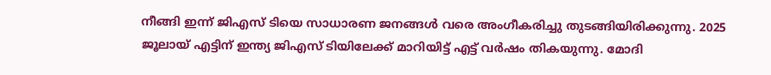നീങ്ങി ഇന്ന് ജിഎസ് ടിയെ സാധാരണ ജനങ്ങള്‍ വരെ അംഗീകരിച്ചു തുടങ്ങിയിരിക്കുന്നു. 2025 ജൂലായ് എട്ടിന് ഇന്ത്യ ജിഎസ് ടിയിലേക്ക് മാറിയിട്ട് എട്ട് വര്‍ഷം തികയുന്നു. മോദി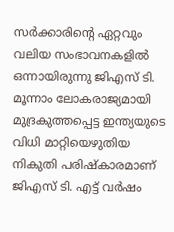സര്‍ക്കാരിന്റെ ഏറ്റവും വലിയ സംഭാവനകളില്‍ ഒന്നായിരുന്നു ജിഎസ് ടി. മൂന്നാം ലോകരാജ്യമായി മുദ്രകുത്തപ്പെട്ട ഇന്ത്യയുടെ വിധി മാറ്റിയെഴുതിയ നികുതി പരിഷ്കാരമാണ് ജിഎസ് ടി. എട്ട് വര്‍ഷം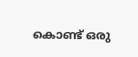കൊണ്ട് ഒരു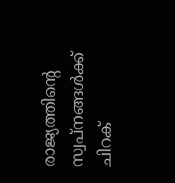രാജ്യത്തിന്റെ സ്വപ്നങ്ങള്‍ക്ക് ചിറക്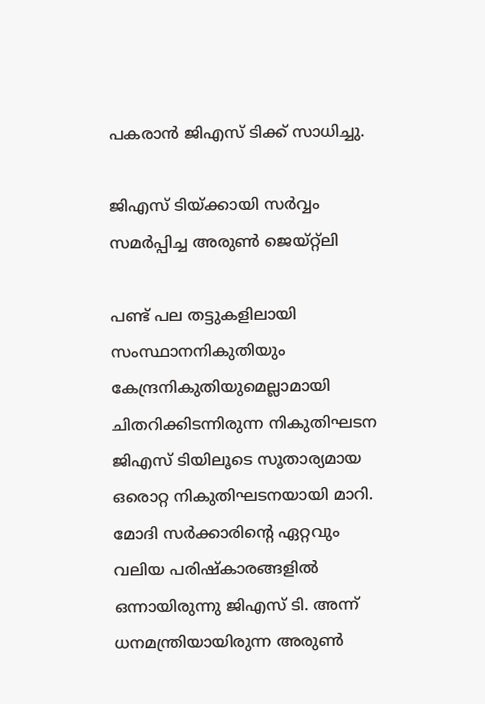പകരാന്‍ ജിഎസ് ടിക്ക് സാധിച്ചു.

ജിഎസ് ടിയ്‌ക്കായി സര്‍വ്വം സമര്‍പ്പിച്ച അരുണ്‍ ജെയ്റ്റ്ലി

പണ്ട് പല തട്ടുകളിലായി സംസ്ഥാനനികുതിയും കേന്ദ്രനികുതിയുമെല്ലാമായി ചിതറിക്കിടന്നിരുന്ന നികുതിഘടന ജിഎസ് ടിയിലൂടെ സൂതാര്യമായ ഒരൊറ്റ നികുതിഘടനയായി മാറി. മോദി സര്‍ക്കാരിന്റെ ഏറ്റവും വലിയ പരിഷ്കാരങ്ങളില്‍ ഒന്നായിരുന്നു ജിഎസ് ടി. അന്ന് ധനമന്ത്രിയായിരുന്ന അരുണ്‍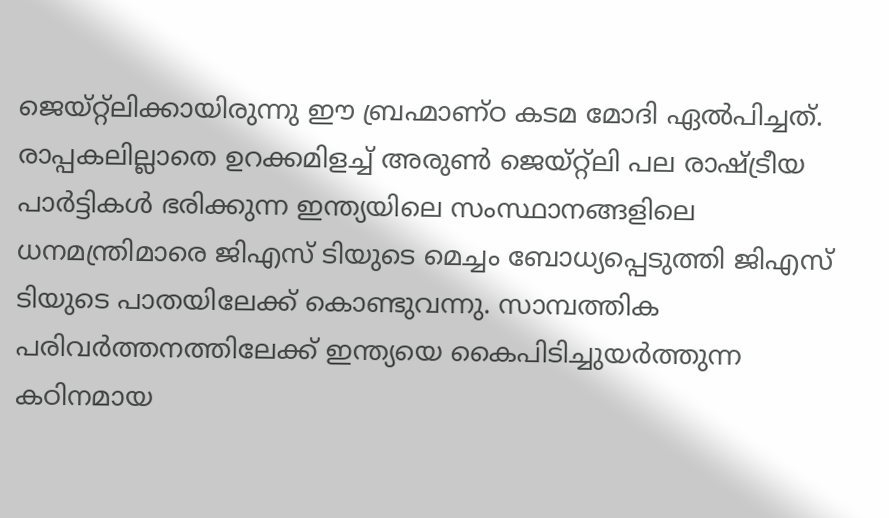ജെയ്റ്റ്ലിക്കായിരുന്നു ഈ ബ്രഹ്മാണ്ഠ കടമ മോദി ഏല്‍പിച്ചത്. രാപ്പകലില്ലാതെ ഉറക്കമിളച്ച് അരുണ്‍ ജെയ്റ്റ്ലി പല രാഷ്‌ട്രീയ പാര്‍ട്ടികള്‍ ഭരിക്കുന്ന ഇന്ത്യയിലെ സംസ്ഥാനങ്ങളിലെ ധനമന്ത്രിമാരെ ജിഎസ് ടിയുടെ മെച്ചം ബോധ്യപ്പെടുത്തി ജിഎസ് ടിയുടെ പാതയിലേക്ക് കൊണ്ടുവന്നു. സാമ്പത്തിക പരിവര്‍ത്തനത്തിലേക്ക് ഇന്ത്യയെ കൈപിടിച്ചുയര്‍ത്തുന്ന കഠിനമായ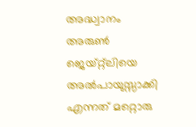അദ്ധ്വാനം അരുണ്‍ ജെയ്റ്റ്ലിയെ അല്‍പായുസ്സാക്കി എന്നത് മറ്റൊരു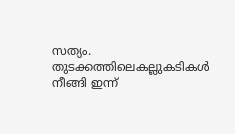സത്യം. തുടക്കത്തിലെകല്ലുകടികള്‍ നീങ്ങി ഇന്ന്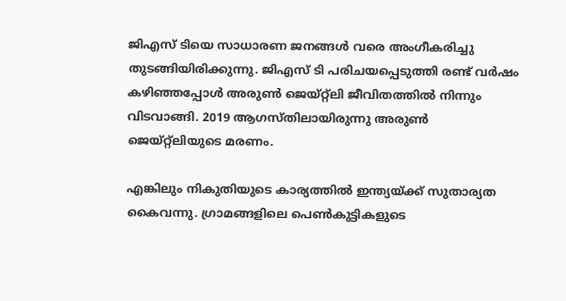ജിഎസ് ടിയെ സാധാരണ ജനങ്ങള്‍ വരെ അംഗീകരിച്ചു തുടങ്ങിയിരിക്കുന്നു. ജിഎസ് ടി പരിചയപ്പെടുത്തി രണ്ട് വര്‍ഷം കഴിഞ്ഞപ്പോള്‍ അരുണ്‍ ജെയ്റ്റ്ലി ജീവിതത്തില്‍ നിന്നും വിടവാങ്ങി. 2019 ആഗസ്തിലായിരുന്നു അരുണ്‍ ജെയ്റ്റ്ലിയുടെ മരണം.

എങ്കിലും നികുതിയുടെ കാര്യത്തില്‍ ഇന്ത്യയ്‌ക്ക് സുതാര്യത കൈവന്നു. ഗ്രാമങ്ങളിലെ പെണ്‍കുട്ടികളുടെ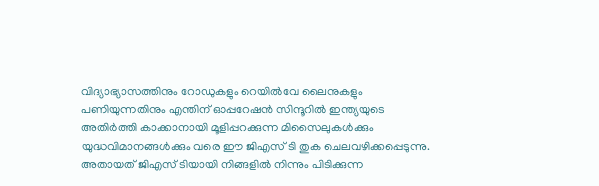വിദ്യാഭ്യാസത്തിനും റോഡുകളും റെയില്‍വേ ലൈനുകളും പണിയുന്നതിനും എന്തിന് ഓപ്പറേഷന്‍ സിന്ദൂറില്‍ ഇന്ത്യയുടെ അതിര്‍ത്തി കാക്കാനായി മൂളിപ്പറക്കുന്ന മിസൈലുകള്‍ക്കും യുദ്ധവിമാനങ്ങള്‍ക്കും വരെ ഈ ജിഎസ് ടി തുക ചെലവഴിക്കപ്പെടുന്നു. അതായത് ജിഎസ് ടിയായി നിങ്ങളില്‍ നിന്നും പിടിക്കുന്ന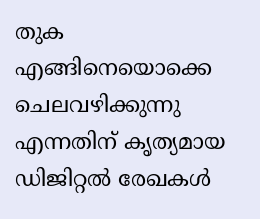തുക എങ്ങിനെയൊക്കെ ചെലവഴിക്കുന്നു എന്നതിന് കൃത്യമായ ഡിജിറ്റല്‍ രേഖകള്‍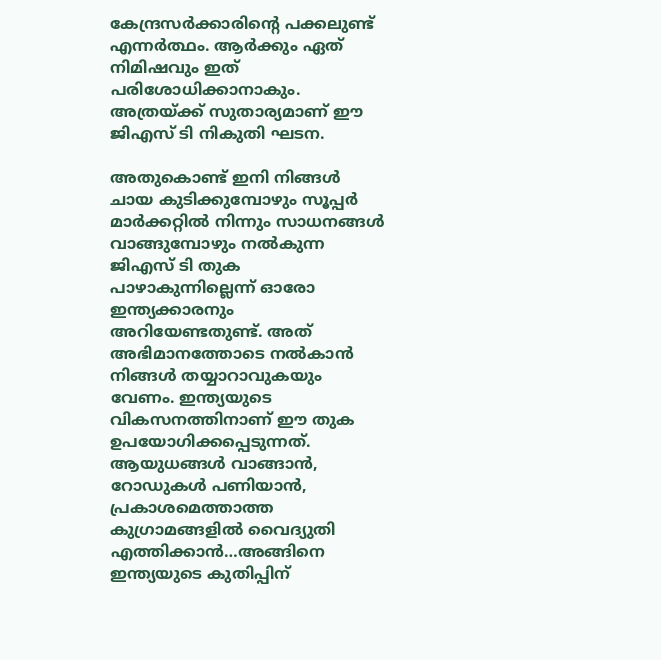കേന്ദ്രസര്‍ക്കാരിന്റെ പക്കലുണ്ട് എന്നര്‍ത്ഥം. ആര്‍ക്കും ഏത് നിമിഷവും ഇത് പരിശോധിക്കാനാകും. അത്രയ്‌ക്ക് സുതാര്യമാണ് ഈ ജിഎസ് ടി നികുതി ഘടന.

അതുകൊണ്ട് ഇനി നിങ്ങള്‍ ചായ കുടിക്കുമ്പോഴും സൂപ്പര്‍ മാര്‍ക്കറ്റില്‍ നിന്നും സാധനങ്ങള്‍ വാങ്ങുമ്പോഴും നല്‍കുന്ന ജിഎസ് ടി തുക പാഴാകുന്നില്ലെന്ന് ഓരോ ഇന്ത്യക്കാരനും അറിയേണ്ടതുണ്ട്. അത് അഭിമാനത്തോടെ നല്‍കാന്‍ നിങ്ങള്‍ തയ്യാറാവുകയും വേണം. ഇന്ത്യയുടെ വികസനത്തിനാണ് ഈ തുക ഉപയോഗിക്കപ്പെടുന്നത്. ആയുധങ്ങള്‍ വാങ്ങാന്‍, റോഡുകള്‍ പണിയാന്‍, പ്രകാശമെത്താത്ത കുഗ്രാമങ്ങളില്‍ വൈദ്യുതി എത്തിക്കാന്‍…അങ്ങിനെ ഇന്ത്യയുടെ കുതിപ്പിന്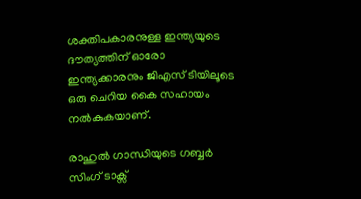ശക്തിപകാരനുള്ള ഇന്ത്യയുടെ ദൗത്യത്തിന് ഓരോ ഇന്ത്യക്കാരനും ജിഎസ് ടിയിലൂടെ ഒരു ചെറിയ കൈ സഹായം നല്‍കുകയാണ്.

രാഹുല്‍ ഗാന്ധിയുടെ ഗബ്ബര്‍ സിംഗ് ടാക്സ്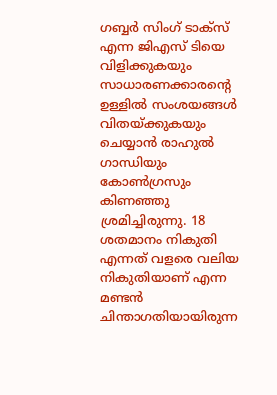ഗബ്ബര്‍ സിംഗ് ടാക്സ് എന്ന ജിഎസ് ടിയെ വിളിക്കുകയും സാധാരണക്കാരന്റെ ഉള്ളില്‍ സംശയങ്ങള്‍ വിതയ്‌ക്കുകയും ചെയ്യാന്‍ രാഹുല്‍ ഗാന്ധിയും കോണ്‍ഗ്രസും കിണഞ്ഞു ശ്രമിച്ചിരുന്നു. 18 ശതമാനം നികുതി എന്നത് വളരെ വലിയ നികുതിയാണ് എന്ന മണ്ടന്‍ ചിന്താഗതിയായിരുന്ന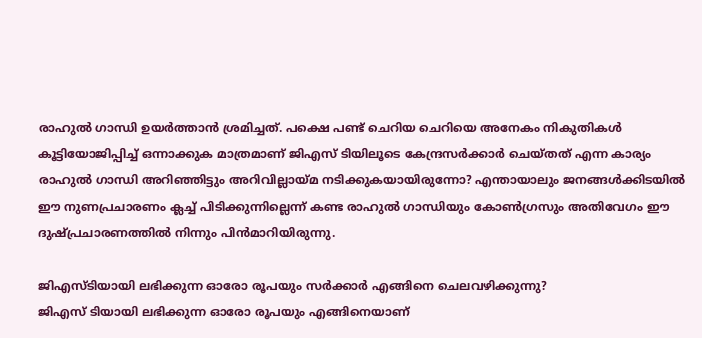രാഹുല്‍ ഗാന്ധി ഉയര്‍ത്താന്‍ ശ്രമിച്ചത്. പക്ഷെ പണ്ട് ചെറിയ ചെറിയെ അനേകം നികുതികള്‍ കൂട്ടിയോജിപ്പിച്ച് ഒന്നാക്കുക മാത്രമാണ് ജിഎസ് ടിയിലൂടെ കേന്ദ്രസര്‍ക്കാര്‍ ചെയ്തത് എന്ന കാര്യം രാഹുല്‍ ഗാന്ധി അറിഞ്ഞിട്ടും അറിവില്ലായ്‌മ നടിക്കുകയായിരുന്നോ? എന്തായാലും ജനങ്ങള്‍ക്കിടയില്‍ ഈ നുണപ്രചാരണം ക്ലച്ച് പിടിക്കുന്നില്ലെന്ന് കണ്ട രാഹുല്‍ ഗാന്ധിയും കോണ്‍ഗ്രസും അതിവേഗം ഈ ദുഷ്പ്രചാരണത്തില്‍ നിന്നും പിന്‍മാറിയിരുന്നു.

ജിഎസ്ടിയായി ലഭിക്കുന്ന ഓരോ രൂപയും സര്‍ക്കാര്‍ എങ്ങിനെ ചെലവഴിക്കുന്നു?
ജിഎസ് ടിയായി ലഭിക്കുന്ന ഓരോ രൂപയും എങ്ങിനെയാണ്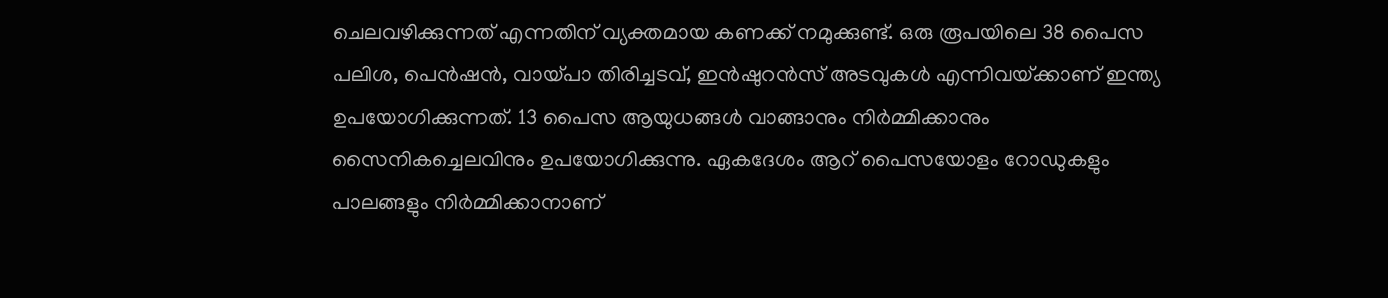ചെലവഴിക്കുന്നത് എന്നതിന് വ്യക്തമായ കണക്ക് നമുക്കുണ്ട്. ഒരു രൂപയിലെ 38 പൈസ പലിശ, പെന്‍ഷന്‍, വായ്‌പാ തിരിച്ചടവ്, ഇന്‍ഷുറന്‍സ് അടവുകള്‍ എന്നിവയ്‌ക്കാണ് ഇന്ത്യ ഉപയോഗിക്കുന്നത്. 13 പൈസ ആയുധങ്ങള്‍ വാങ്ങാനും നിര്‍മ്മിക്കാനും സൈനികച്ചെലവിനും ഉപയോഗിക്കുന്നു. ഏകദേശം ആറ് പൈസയോളം റോഡുകളും പാലങ്ങളും നിര്‍മ്മിക്കാനാണ്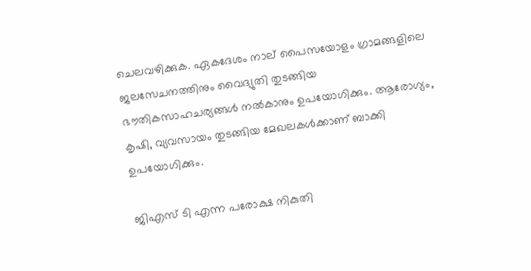ചെലവഴിക്കുക. ഏകദേശം നാല് പൈസയോളം ഗ്രാമങ്ങളിലെ ജലസേചനത്തിനും വൈദ്യുതി തുടങ്ങിയ ഭൗതികസാഹചര്യങ്ങള്‍ നല്‍കാനും ഉപയോഗിക്കും. ആരോഗ്യം, കൃഷി, വ്യവസായം തുടങ്ങിയ മേഖലകള്‍ക്കാണ് ബാക്കി ഉപയോഗിക്കും.

ജിഎസ് ടി എന്ന പരോക്ഷ നികുതി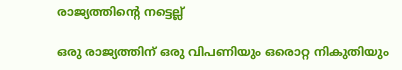രാജ്യത്തിന്റെ നട്ടെല്ല്

ഒരു രാജ്യത്തിന് ഒരു വിപണിയും ഒരൊറ്റ നികുതിയും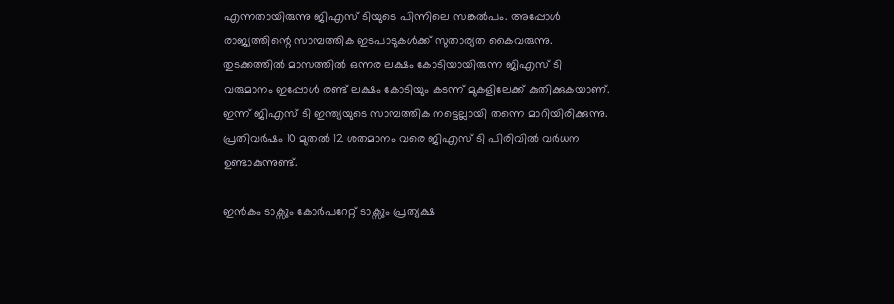എന്നതായിരുന്നു ജിഎസ് ടിയുടെ പിന്നിലെ സങ്കല്‍പം. അപ്പോള്‍ രാജ്യത്തിന്റെ സാമ്പത്തിക ഇടപാടുകള്‍ക്ക് സുതാര്യത കൈവരുന്നു. തുടക്കത്തില്‍ മാസത്തില്‍ ഒന്നര ലക്ഷം കോടിയായിരുന്ന ജിഎസ് ടി വരുമാനം ഇപ്പോള്‍ രണ്ട് ലക്ഷം കോടിയും കടന്ന് മുകളിലേക്ക് കുതിക്കുകയാണ്. ഇന്ന് ജിഎസ് ടി ഇന്ത്യയുടെ സാമ്പത്തിക നട്ടെല്ലായി തന്നെ മാറിയിരിക്കുന്നു. പ്രതിവര്‍ഷം 10 മുതല്‍ 12 ശതമാനം വരെ ജിഎസ് ടി പിരിവില്‍ വര്‍ധന ഉണ്ടാകുന്നുണ്ട്.

ഇന്‍കം ടാക്സും കോര്‍പറേറ്റ് ടാക്സും പ്രത്യക്ഷ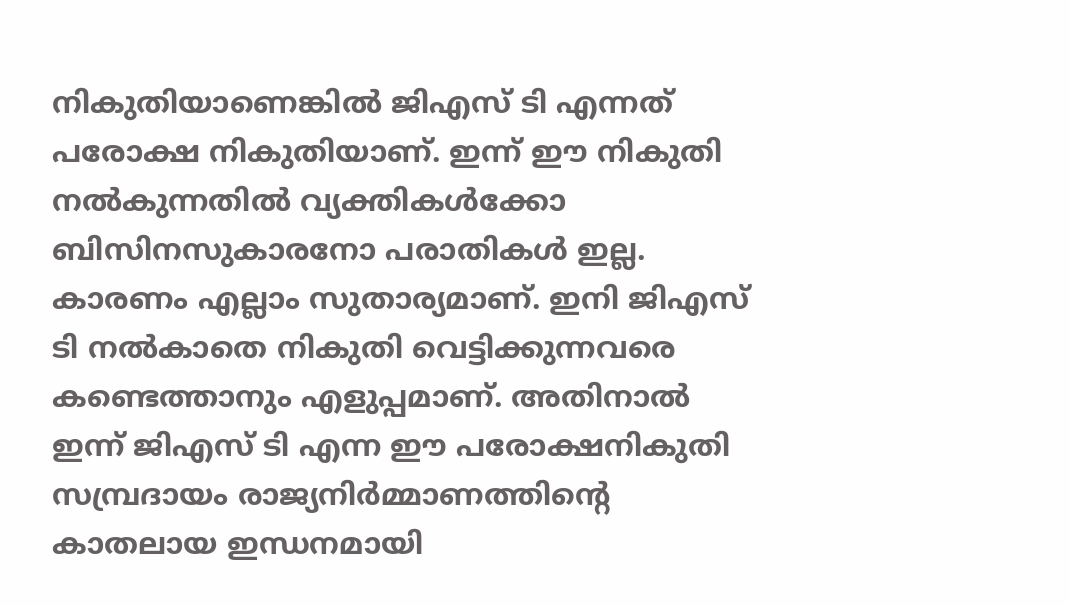നികുതിയാണെങ്കില്‍ ജിഎസ് ടി എന്നത് പരോക്ഷ നികുതിയാണ്. ഇന്ന് ഈ നികുതി നല്‍കുന്നതില്‍ വ്യക്തികള്‍ക്കോ ബിസിനസുകാരനോ പരാതികള്‍ ഇല്ല. കാരണം എല്ലാം സുതാര്യമാണ്. ഇനി ജിഎസ് ടി നല്‍കാതെ നികുതി വെട്ടിക്കുന്നവരെ കണ്ടെത്താനും എളുപ്പമാണ്. അതിനാല്‍ ഇന്ന് ജിഎസ് ടി എന്ന ഈ പരോക്ഷനികുതി സമ്പ്രദായം രാജ്യനിര്‍മ്മാണത്തിന്റെ കാതലായ ഇന്ധനമായി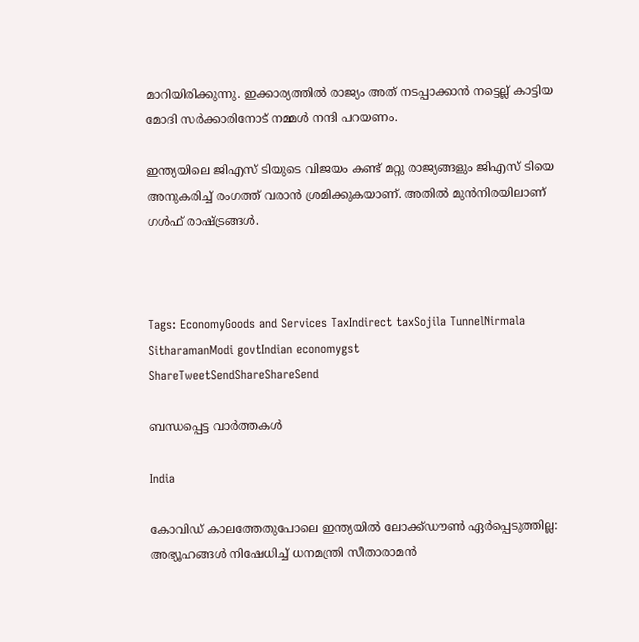മാറിയിരിക്കുന്നു. ഇക്കാര്യത്തില്‍ രാജ്യം അത് നടപ്പാക്കാന്‍ നട്ടെല്ല് കാട്ടിയ മോദി സര്‍ക്കാരിനോട് നമ്മള്‍ നന്ദി പറയണം.

ഇന്ത്യയിലെ ജിഎസ് ടിയുടെ വിജയം കണ്ട് മറ്റു രാജ്യങ്ങളും ജിഎസ് ടിയെ അനുകരിച്ച് രംഗത്ത് വരാന്‍ ശ്രമിക്കുകയാണ്. അതില്‍ മുന്‍നിരയിലാണ് ഗള്‍ഫ് രാഷ്‌ട്രങ്ങള്‍.



Tags: EconomyGoods and Services TaxIndirect taxSojila TunnelNirmala SitharamanModi govtIndian economygst
ShareTweetSendShareShareSend

ബന്ധപ്പെട്ട വാര്‍ത്തകള്‍

India

കോവിഡ് കാലത്തേതുപോലെ ഇന്ത്യയിൽ ലോക്ക്ഡൗൺ ഏർപ്പെടുത്തില്ല: അഭ്യൂഹങ്ങൾ നിഷേധിച്ച് ധനമന്ത്രി സീതാരാമൻ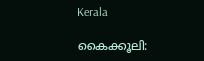Kerala

കൈക്കൂലി: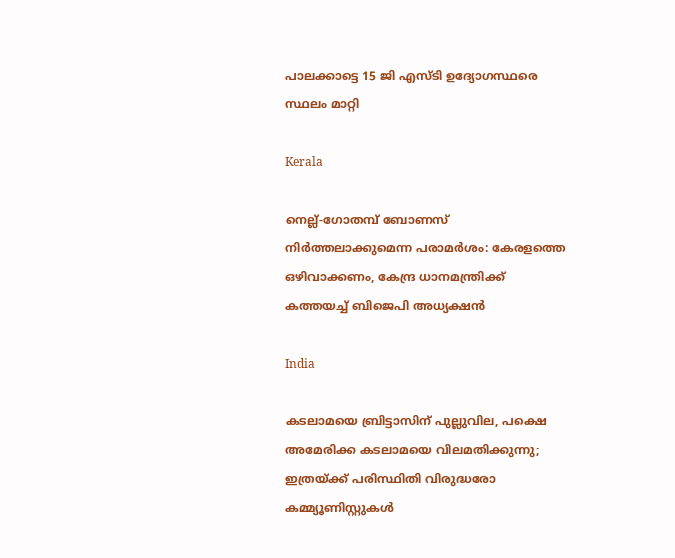പാലക്കാട്ടെ 15 ജി എസ്ടി ഉദ്യോഗസ്ഥരെ സ്ഥലം മാറ്റി

Kerala

നെല്ല്-ഗോതമ്പ് ബോണസ് നിർത്തലാക്കുമെന്ന പരാമർശം: കേരളത്തെ ഒഴിവാക്കണം, കേന്ദ്ര ധാനമന്ത്രിക്ക് കത്തയച്ച് ബിജെപി അധ്യക്ഷൻ

India

കടലാമയെ ബ്രിട്ടാസിന് പുല്ലുവില, പക്ഷെ അമേരിക്ക കടലാമയെ വിലമതിക്കുന്നു; ഇത്രയ്‌ക്ക് പരിസ്ഥിതി വിരുദ്ധരോ കമ്മ്യൂണിസ്റ്റുകള്‍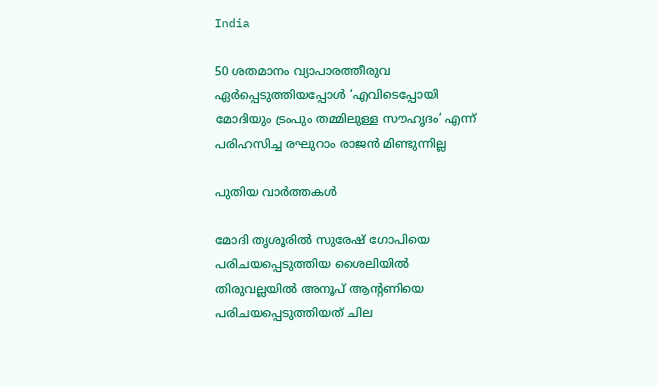India

50 ശതമാനം വ്യാപാരത്തീരുവ ഏര്‍പ്പെടുത്തിയപ്പോള്‍ ‘എവിടെപ്പോയി മോദിയും ട്രംപും തമ്മിലുള്ള സൗഹൃദം’ എന്ന് പരിഹസിച്ച രഘുറാം രാജന്‍ മിണ്ടുന്നില്ല

പുതിയ വാര്‍ത്തകള്‍

മോദി തൃശൂരില്‍ സുരേഷ് ഗോപിയെ പരിചയപ്പെടുത്തിയ ശൈലിയില്‍ തിരുവല്ലയില്‍ അനൂപ് ആന്‍റണിയെ പരിചയപ്പെടുത്തിയത് ചില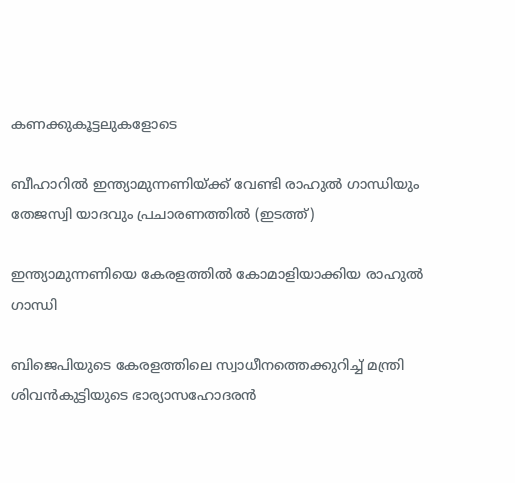കണക്കുകൂട്ടലുകളോടെ

ബീഹാറില്‍ ഇന്ത്യാമുന്നണിയ്ക്ക് വേണ്ടി രാഹുല്‍ ഗാന്ധിയും തേജസ്വി യാദവും പ്രചാരണത്തില്‍ (ഇടത്ത്)

ഇന്ത്യാമുന്നണിയെ കേരളത്തില്‍ കോമാളിയാക്കിയ രാഹുല്‍ ഗാന്ധി

ബിജെപിയുടെ കേരളത്തിലെ സ്വാധീനത്തെക്കുറിച്ച് മന്ത്രി ശിവന്‍കുട്ടിയുടെ ഭാര്യാസഹോദരന്‍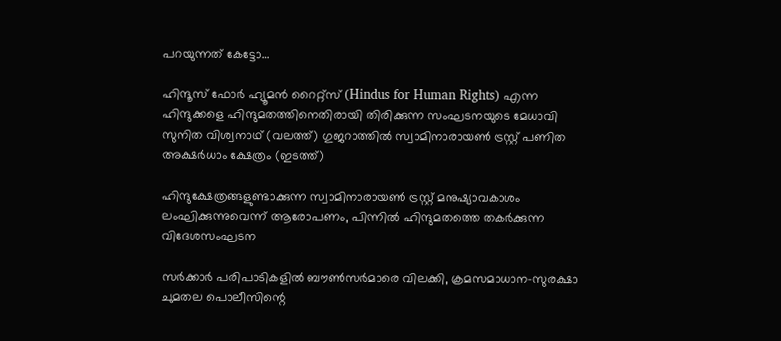പറയുന്നത് കേട്ടോ…

ഹിന്ദൂസ് ഫോര്‍ ഹ്യൂമന്‍ റൈറ്റ്സ് (Hindus for Human Rights) എന്ന ഹിന്ദുക്കളെ ഹിന്ദുമതത്തിനെതിരായി തിരിക്കുന്ന സംഘടനയുടെ മേധാവി സുനിത വിശ്വനാഥ് (വലത്ത്) ഗുജറാത്തില്‍ സ്വാമിനാരായണ്‍ ട്രസ്റ്റ് പണിത അക്ഷര്‍ധാം ക്ഷേത്രം (ഇടത്ത്)

ഹിന്ദുക്ഷേത്രങ്ങളുണ്ടാക്കുന്ന സ്വാമിനാരായണ്‍ ട്രസ്റ്റ് മനുഷ്യാവകാശം ലംഘിക്കുന്നുവെന്ന് ആരോപണം, പിന്നില്‍ ഹിന്ദുമതത്തെ തകര്‍ക്കുന്ന വിദേശസംഘടന

സര്‍ക്കാര്‍ പരിപാടികളില്‍ ബൗണ്‍സര്‍മാരെ വിലക്കി, ക്രമസമാധാന-സുരക്ഷാ ചുമതല പൊലീസിന്റെ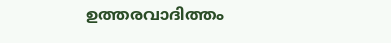ഉത്തരവാദിത്തം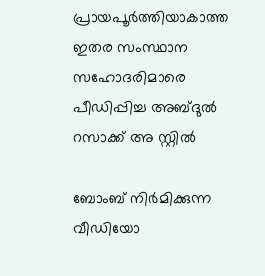പ്രായപൂര്‍ത്തിയാകാത്ത ഇതര സംസ്ഥാന സഹോദരിമാരെ പീഡിപ്പിച്ച അബ്ദുല്‍ റസാക്ക് അ സ്റ്റില്‍

ബോംബ് നിര്‍മിക്കുന്ന വീഡിയോ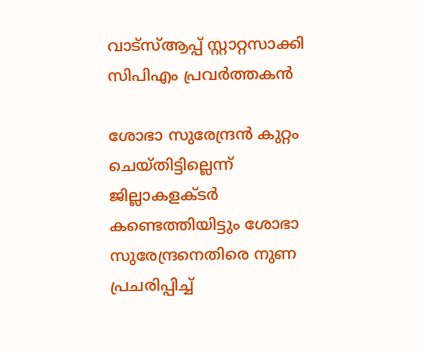വാട്‌സ്ആപ്പ് സ്റ്റാറ്റസാക്കി സിപിഎം പ്രവര്‍ത്തകന്‍

ശോഭാ സുരേന്ദ്രന്‍ കുറ്റം ചെയ്തിട്ടില്ലെന്ന് ജില്ലാകളക്ടര്‍ കണ്ടെത്തിയിട്ടും ശോഭാ സുരേന്ദ്രനെതിരെ നുണ പ്രചരിപ്പിച്ച്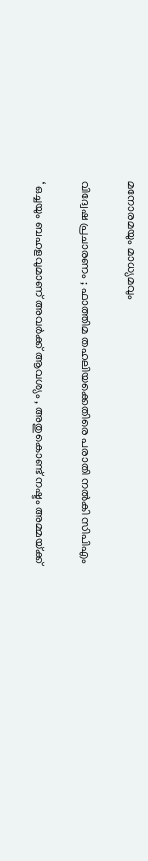മനോരമയും മാധ്യമവും

വിദ്വേഷ പ്രചാരണം ; ഫാത്തിമ തഹലിയക്കെതിരെ പരാതി നല്‍കി സിപിഎം

‘ ഒച്ചയും ബഹളവുമാണ് അവർക്ക് ആവശ്യം , അതുകൊണ്ട് നഷ്ടം അമ്മയ്‌ക്ക്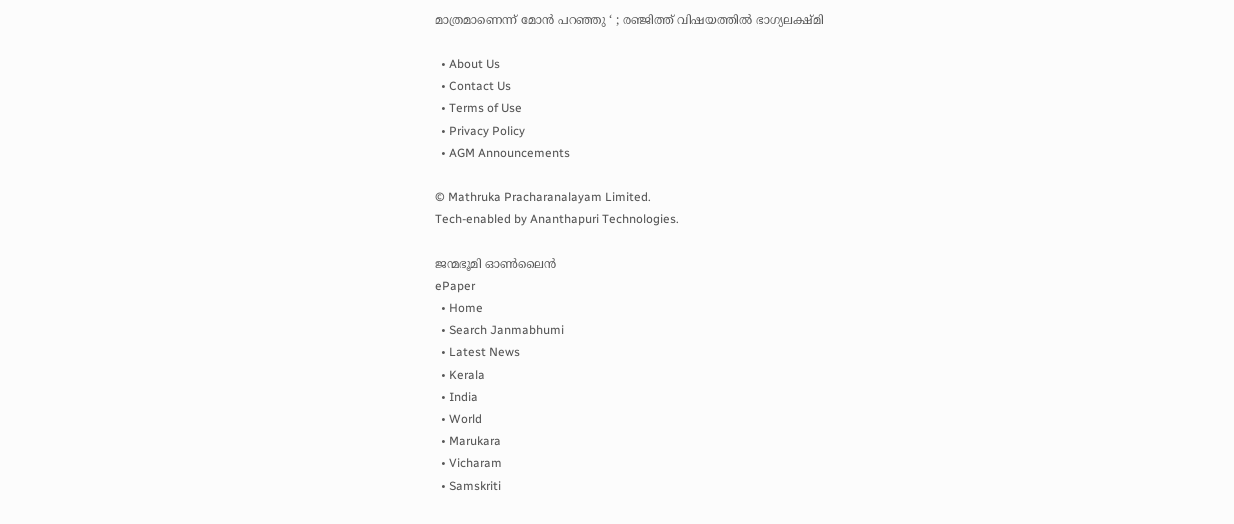മാത്രമാണെന്ന് മോൻ പറഞ്ഞു ‘ ; രഞ്ജിത്ത് വിഷയത്തിൽ ഭാഗ്യലക്ഷ്മി

  • About Us
  • Contact Us
  • Terms of Use
  • Privacy Policy
  • AGM Announcements

© Mathruka Pracharanalayam Limited.
Tech-enabled by Ananthapuri Technologies.

ജന്മഭൂമി ഓണ്‍ലൈന്‍
ePaper
  • Home
  • Search Janmabhumi
  • Latest News
  • Kerala
  • India
  • World
  • Marukara
  • Vicharam
  • Samskriti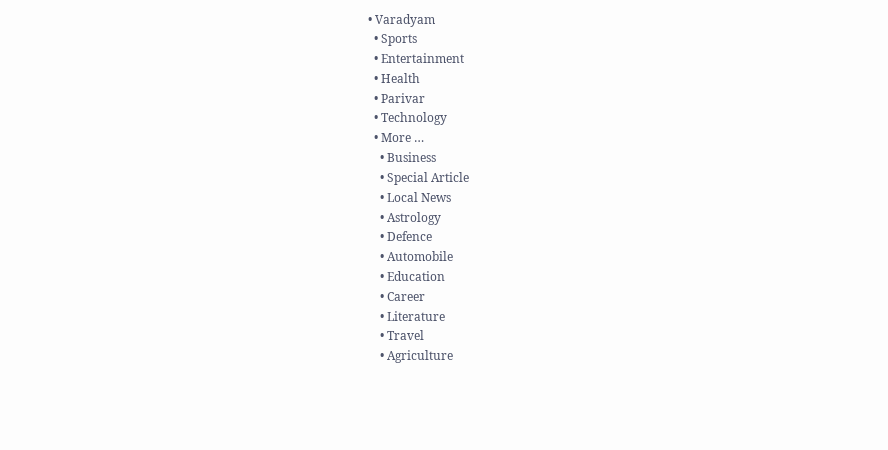• Varadyam
  • Sports
  • Entertainment
  • Health
  • Parivar
  • Technology
  • More …
    • Business
    • Special Article
    • Local News
    • Astrology
    • Defence
    • Automobile
    • Education
    • Career
    • Literature
    • Travel
    • Agriculture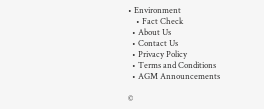• Environment
    • Fact Check
  • About Us
  • Contact Us
  • Privacy Policy
  • Terms and Conditions
  • AGM Announcements

©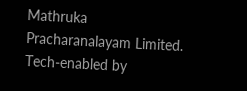Mathruka Pracharanalayam Limited.
Tech-enabled by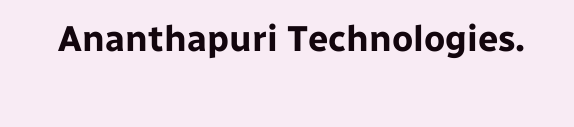Ananthapuri Technologies.